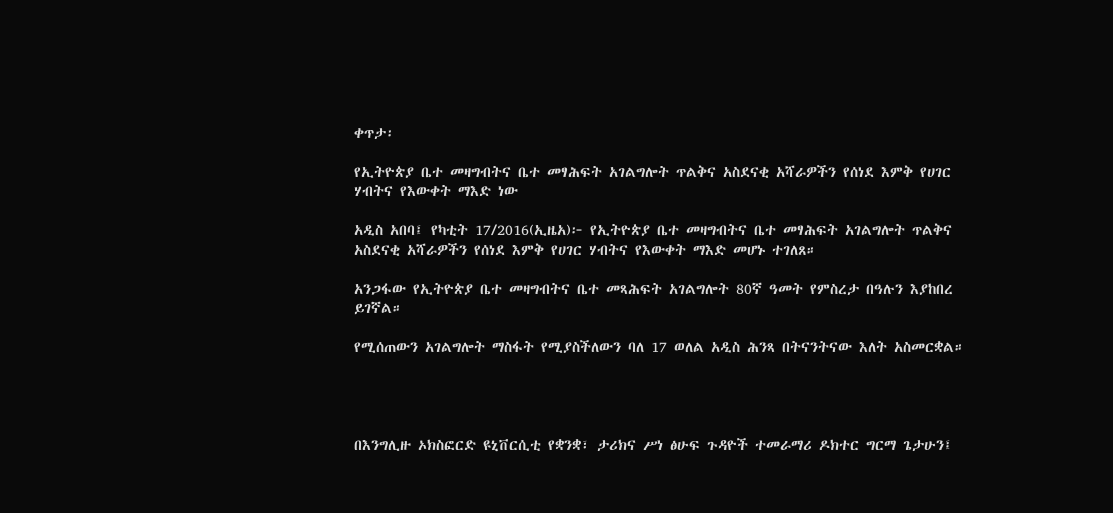ቀጥታ፡

የኢትዮጵያ ቤተ መዛግብትና ቤተ መፃሕፍት አገልግሎት ጥልቅና አስደናቂ አሻራዎችን የሰነደ እምቅ የሀገር ሃብትና የእውቀት ማእድ ነው

አዲስ አበባ፤ የካቲት 17/2016(ኢዜአ)፦ የኢትዮጵያ ቤተ መዛግብትና ቤተ መፃሕፍት አገልግሎት ጥልቅና አስደናቂ አሻራዎችን የሰነደ እምቅ የሀገር ሃብትና የእውቀት ማእድ መሆኑ ተገለጸ።

አንጋፋው የኢትዮጵያ ቤተ መዛግብትና ቤተ መጻሕፍት አገልግሎት 80ኛ ዓመት የምስረታ በዓሉን እያከበረ ይገኛል።

የሚሰጠውን አገልግሎት ማስፋት የሚያስችለውን ባለ 17 ወለል አዲስ ሕንጻ በትናንትናው እለት አስመርቋል።




በእንግሊዙ ኦክስፎርድ ዩኒቨርሲቲ የቋንቋ፣ ታሪክና ሥነ ፅሁፍ ጉዳዮች ተመራማሪ ዶክተር ግርማ ጌታሁን፤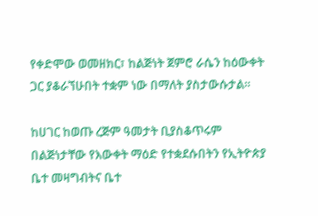የቀድሞው ወመዘክር፣ ከልጅነት ጀምሮ ራሴን ከዕውቀት ጋር ያቆራኘሁበት ተቋም ነው በማለት ያስታውሱታል።

ከሀገር ከወጡ ረጅም ዓመታት ቢያስቆጥሩም በልጅነታቸው የእውቀት ማዕድ የተቋደሱበትን የኢትዮጵያ ቤተ መዛግብትና ቤተ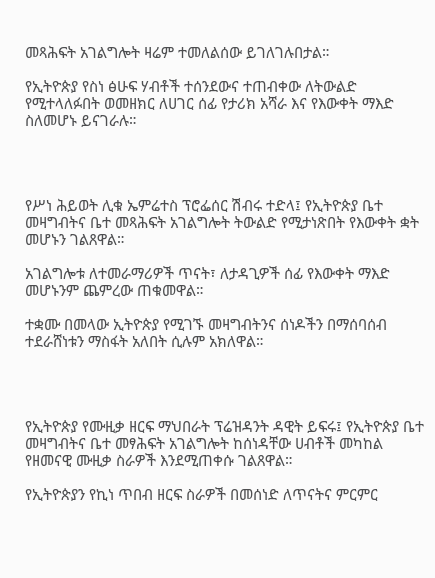መጻሕፍት አገልግሎት ዛሬም ተመለልሰው ይገለገሉበታል።

የኢትዮጵያ የስነ ፅሁፍ ሃብቶች ተሰንደውና ተጠብቀው ለትውልድ የሚተላለፉበት ወመዘክር ለሀገር ሰፊ የታሪክ አሻራ እና የእውቀት ማእድ ስለመሆኑ ይናገራሉ።




የሥነ ሕይወት ሊቁ ኤምሬተስ ፕሮፌሰር ሽብሩ ተድላ፤ የኢትዮጵያ ቤተ መዛግብትና ቤተ መጻሕፍት አገልግሎት ትውልድ የሚታነጽበት የእውቀት ቋት መሆኑን ገልጸዋል።

አገልግሎቱ ለተመራማሪዎች ጥናት፣ ለታዳጊዎች ሰፊ የእውቀት ማእድ መሆኑንም ጨምረው ጠቁመዋል።

ተቋሙ በመላው ኢትዮጵያ የሚገኙ መዛግብትንና ሰነዶችን በማሰባሰብ ተደራሸነቱን ማስፋት አለበት ሲሉም አክለዋል።




የኢትዮጵያ የሙዚቃ ዘርፍ ማህበራት ፕሬዝዳንት ዳዊት ይፍሩ፤ የኢትዮጵያ ቤተ መዛግብትና ቤተ መፃሕፍት አገልግሎት ከሰነዳቸው ሀብቶች መካከል የዘመናዊ ሙዚቃ ስራዎች እንደሚጠቀሱ ገልጸዋል።

የኢትዮጵያን የኪነ ጥበብ ዘርፍ ስራዎች በመሰነድ ለጥናትና ምርምር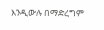እንዲውሉ በማድረግም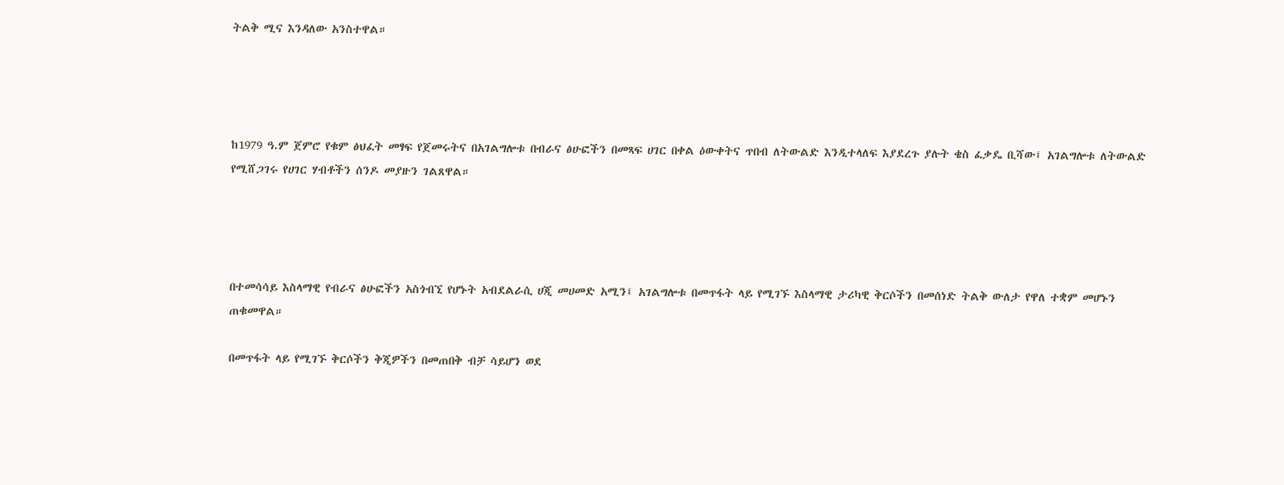ትልቅ ሚና እንዳለው አንስተዋል።




ከ1979 ዓ.ም ጀምሮ የቁም ፅህፈት መፃፍ የጀመሩትና በአገልግሎቱ በብራና ፅሁፎችን በመጻፍ ሀገር በቀል ዕውቀትና ጥበብ ለትውልድ እንዲተላለፍ እያደረጉ ያሉት ቄስ ፈቃዴ ቢሻው፤ አገልግሎቱ ለትውልድ የሚሸጋገሩ የሀገር ሃብቶችን ሰንዶ መያዙን ገልጸዋል።




በተመሳሳይ እስላማዊ የብራና ፅሁፎችን አስጎብኚ የሆኑት አብደልራሲ ሀጂ መሀመድ አሚን፤ አገልግሎቱ በመጥፋት ላይ የሚገኙ እስላማዊ ታሪካዊ ቅርሶችን በመሰነድ ትልቅ ውለታ የዋለ ተቋም መሆኑን ጠቁመዋል።

በመጥፋት ላይ የሚገኙ ቅርሶችን ቅጂዎችን በመጠበቅ ብቻ ሳይሆን ወደ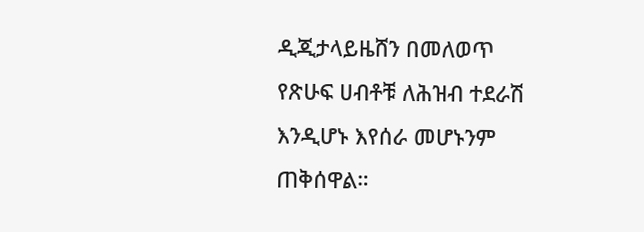ዲጂታላይዜሸን በመለወጥ የጽሁፍ ሀብቶቹ ለሕዝብ ተደራሽ እንዲሆኑ እየሰራ መሆኑንም ጠቅሰዋል።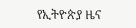የኢትዮጵያ ዜና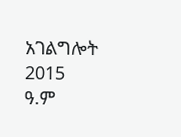አገልግሎት
2015
ዓ.ም